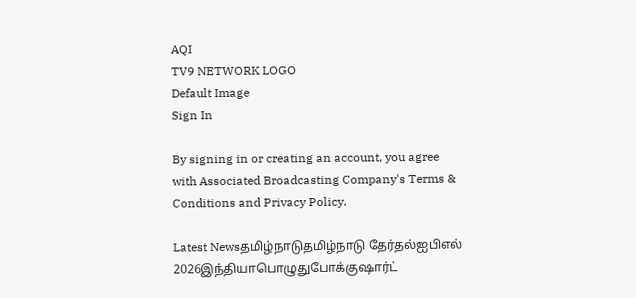AQI
TV9 NETWORK LOGO
Default Image
Sign In

By signing in or creating an account, you agree with Associated Broadcasting Company's Terms & Conditions and Privacy Policy.

Latest Newsதமிழ்நாடுதமிழ்நாடு தேர்தல்ஐபிஎல் 2026இந்தியாபொழுதுபோக்குஷார்ட்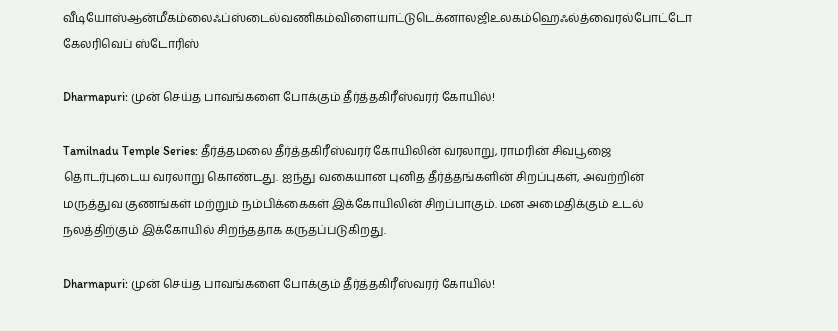வீடியோஸ்ஆன்மீகம்லைஃப்ஸ்டைல்வணிகம்விளையாட்டுடெக்னாலஜிஉலகம்ஹெஃல்த்வைரல்போட்டோ கேலரிவெப் ஸ்டோரிஸ்

Dharmapuri: முன் செய்த பாவங்களை போக்கும் தீர்த்தகிரீஸ்வரர் கோயில்!

Tamilnadu Temple Series: தீர்த்தமலை தீர்த்தகிரீஸ்வரர் கோயிலின் வரலாறு, ராமரின் சிவபூஜை தொடர்புடைய வரலாறு கொண்டது. ஐந்து வகையான புனித தீர்த்தங்களின் சிறப்புகள், அவற்றின் மருத்துவ குணங்கள் மற்றும் நம்பிக்கைகள் இக்கோயிலின் சிறப்பாகும். மன அமைதிக்கும் உடல் நலத்திற்கும் இக்கோயில் சிறந்ததாக கருதப்படுகிறது.

Dharmapuri: முன் செய்த பாவங்களை போக்கும் தீர்த்தகிரீஸ்வரர் கோயில்!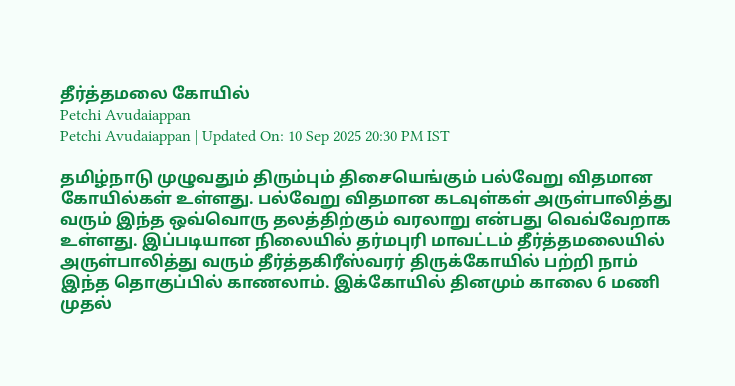தீர்த்தமலை கோயில்
Petchi Avudaiappan
Petchi Avudaiappan | Updated On: 10 Sep 2025 20:30 PM IST

தமிழ்நாடு முழுவதும் திரும்பும் திசையெங்கும் பல்வேறு விதமான கோயில்கள் உள்ளது. பல்வேறு விதமான கடவுள்கள் அருள்பாலித்து வரும் இந்த ஒவ்வொரு தலத்திற்கும் வரலாறு என்பது வெவ்வேறாக உள்ளது. இப்படியான நிலையில் தர்மபுரி மாவட்டம் தீர்த்தமலையில் அருள்பாலித்து வரும் தீர்த்தகிரீஸ்வரர் திருக்கோயில் பற்றி நாம் இந்த தொகுப்பில் காணலாம். இக்கோயில் தினமும் காலை 6 மணி முதல்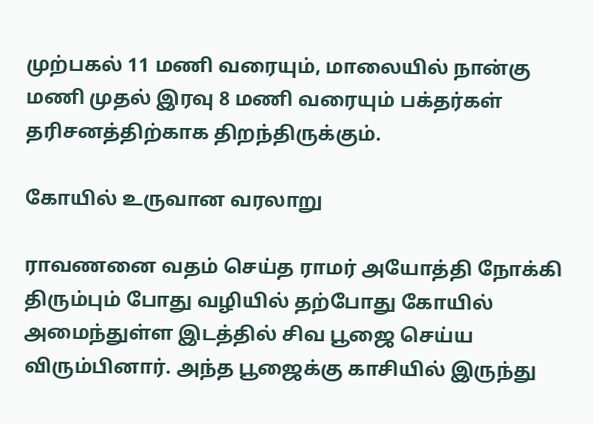முற்பகல் 11 மணி வரையும், மாலையில் நான்கு மணி முதல் இரவு 8 மணி வரையும் பக்தர்கள் தரிசனத்திற்காக திறந்திருக்கும்.

கோயில் உருவான வரலாறு

ராவணனை வதம் செய்த ராமர் அயோத்தி நோக்கி திரும்பும் போது வழியில் தற்போது கோயில் அமைந்துள்ள இடத்தில் சிவ பூஜை செய்ய விரும்பினார். அந்த பூஜைக்கு காசியில் இருந்து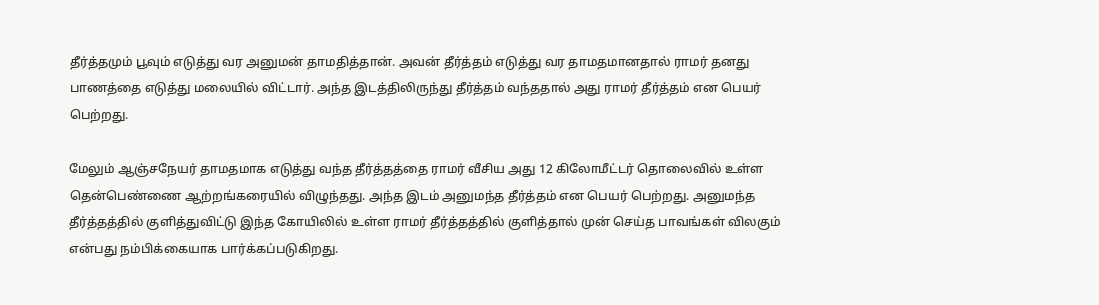தீர்த்தமும் பூவும் எடுத்து வர அனுமன் தாமதித்தான். அவன் தீர்த்தம் எடுத்து வர தாமதமானதால் ராமர் தனது பாணத்தை எடுத்து மலையில் விட்டார். அந்த இடத்திலிருந்து தீர்த்தம் வந்ததால் அது ராமர் தீர்த்தம் என பெயர் பெற்றது.

மேலும் ஆஞ்சநேயர் தாமதமாக எடுத்து வந்த தீர்த்தத்தை ராமர் வீசிய அது 12 கிலோமீட்டர் தொலைவில் உள்ள தென்பெண்ணை ஆற்றங்கரையில் விழுந்தது. அந்த இடம் அனுமந்த தீர்த்தம் என பெயர் பெற்றது. அனுமந்த தீர்த்தத்தில் குளித்துவிட்டு இந்த கோயிலில் உள்ள ராமர் தீர்த்தத்தில் குளித்தால் முன் செய்த பாவங்கள் விலகும் என்பது நம்பிக்கையாக பார்க்கப்படுகிறது.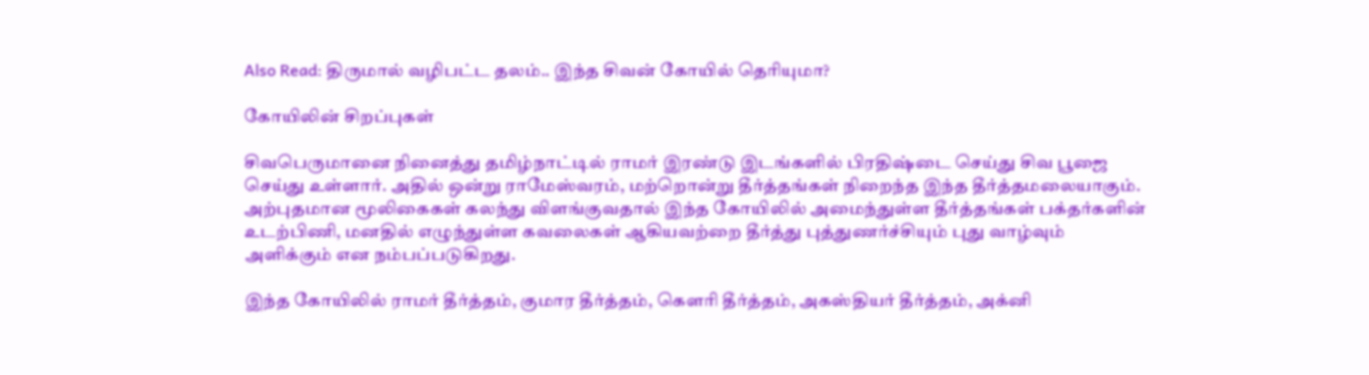Also Read: திருமால் வழிபட்ட தலம்.. இந்த சிவன் கோயில் தெரியுமா?

கோயிலின் சிறப்புகள்

சிவபெருமானை நினைத்து தமிழ்நாட்டில் ராமர் இரண்டு இடங்களில் பிரதிஷ்டை செய்து சிவ பூஜை செய்து உள்ளார். அதில் ஒன்று ராமேஸ்வரம், மற்றொன்று தீர்த்தங்கள் நிறைந்த இந்த தீர்த்தமலையாகும். அற்புதமான மூலிகைகள் கலந்து விளங்குவதால் இந்த கோயிலில் அமைந்துள்ள தீர்த்தங்கள் பக்தர்களின் உடற்பிணி, மனதில் எழுந்துள்ள கவலைகள் ஆகியவற்றை தீர்த்து புத்துணர்ச்சியும் புது வாழ்வும் அளிக்கும் என நம்பப்படுகிறது.

இந்த கோயிலில் ராமர் தீர்த்தம், குமார தீர்த்தம், கௌரி தீர்த்தம், அகஸ்தியர் தீர்த்தம், அக்னி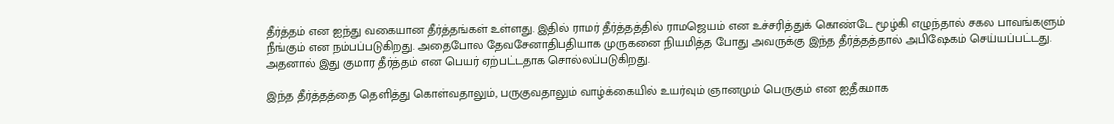தீர்த்தம் என ஐந்து வகையான தீர்த்தங்கள் உள்ளது. இதில் ராமர் தீர்த்தத்தில் ராமஜெயம் என உச்சரித்துக் கொண்டே மூழ்கி எழுந்தால் சகல பாவங்களும் நீங்கும் என நம்பப்படுகிறது. அதைபோல தேவசேனாதிபதியாக முருகனை நியமித்த போது அவருக்கு இந்த தீர்த்தத்தால் அபிஷேகம் செய்யப்பட்டது. அதனால் இது குமார தீர்த்தம் என பெயர் ஏற்பட்டதாக சொல்லப்படுகிறது.

இந்த தீர்த்தத்தை தெளித்து கொள்வதாலும், பருகுவதாலும் வாழ்க்கையில் உயர்வும் ஞானமும் பெருகும் என ஐதீகமாக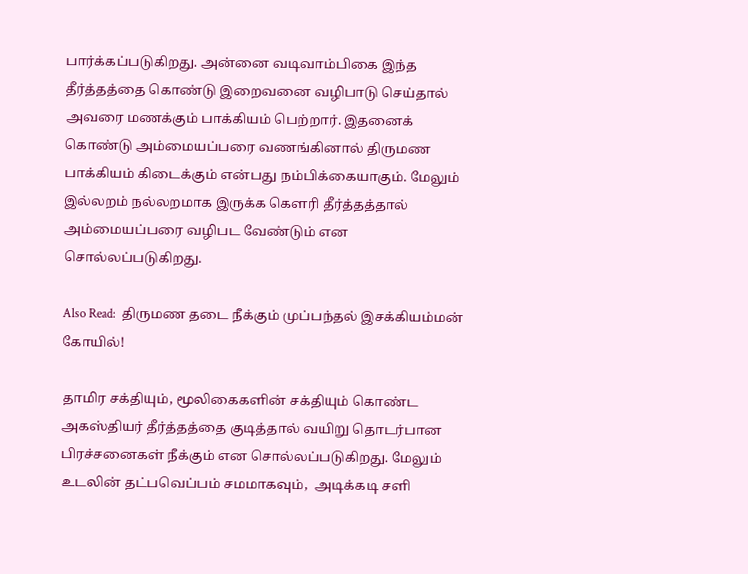பார்க்கப்படுகிறது. அன்னை வடிவாம்பிகை இந்த தீர்த்தத்தை கொண்டு இறைவனை வழிபாடு செய்தால் அவரை மணக்கும் பாக்கியம் பெற்றார். இதனைக் கொண்டு அம்மையப்பரை வணங்கினால் திருமண பாக்கியம் கிடைக்கும் என்பது நம்பிக்கையாகும். மேலும் இல்லறம் நல்லறமாக இருக்க கௌரி தீர்த்தத்தால் அம்மையப்பரை வழிபட வேண்டும் என சொல்லப்படுகிறது.

Also Read:  திருமண தடை நீக்கும் முப்பந்தல் இசக்கியம்மன் கோயில்!

தாமிர சக்தியும், மூலிகைகளின் சக்தியும் கொண்ட அகஸ்தியர் தீர்த்தத்தை குடித்தால் வயிறு தொடர்பான பிரச்சனைகள் நீக்கும் என சொல்லப்படுகிறது. மேலும் உடலின் தட்பவெப்பம் சமமாகவும்,  அடிக்கடி சளி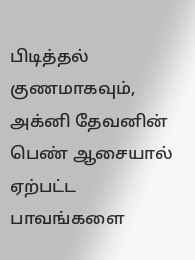பிடித்தல் குணமாகவும், அக்னி தேவனின் பெண் ஆசையால் ஏற்பட்ட பாவங்களை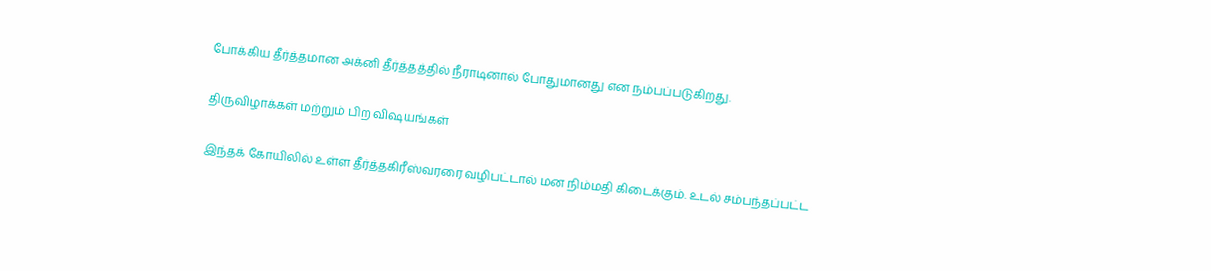போக்கிய தீர்த்தமான அக்னி தீர்த்தத்தில் நீராடினால் போதுமானது என நம்பப்படுகிறது.

திருவிழாக்கள் மற்றும் பிற விஷயங்கள்

இந்தக் கோயிலில் உள்ள தீர்த்தகிரீஸ்வரரை வழிபட்டால் மன நிம்மதி கிடைக்கும். உடல் சம்பந்தப்பட்ட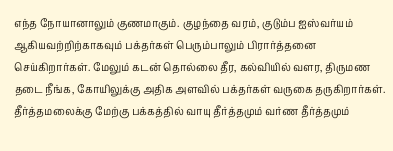எந்த நோயானாலும் குணமாகும். குழந்தை வரம், குடும்ப ஐஸ்வர்யம் ஆகியவற்றிற்காகவும் பக்தர்கள் பெரும்பாலும் பிரார்த்தனை செய்கிறார்கள். மேலும் கடன் தொல்லை தீர, கல்வியில் வளர, திருமண தடை நீங்க, கோயிலுக்கு அதிக அளவில் பக்தர்கள் வருகை தருகிறார்கள். தீர்த்தமலைக்கு மேற்கு பக்கத்தில் வாயு தீர்த்தமும் வர்ண தீர்த்தமும்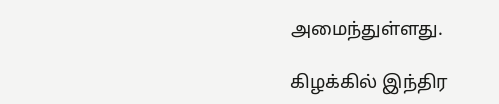அமைந்துள்ளது.

கிழக்கில் இந்திர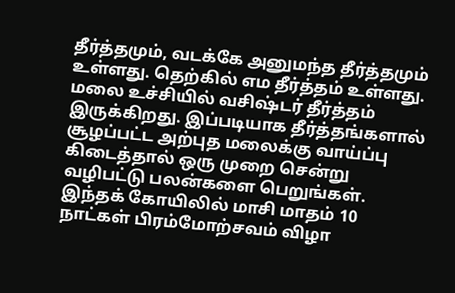தீர்த்தமும், வடக்கே அனுமந்த தீர்த்தமும் உள்ளது. தெற்கில் எம தீர்த்தம் உள்ளது. மலை உச்சியில் வசிஷ்டர் தீர்த்தம் இருக்கிறது. இப்படியாக தீர்த்தங்களால் சூழப்பட்ட அற்புத மலைக்கு வாய்ப்பு கிடைத்தால் ஒரு முறை சென்று வழிபட்டு பலன்களை பெறுங்கள். இந்தக் கோயிலில் மாசி மாதம் 10 நாட்கள் பிரம்மோற்சவம் விழா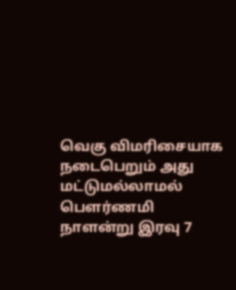வெகு விமரிசையாக நடைபெறும் அது மட்டுமல்லாமல் பௌர்ணமி நாளன்று இரவு 7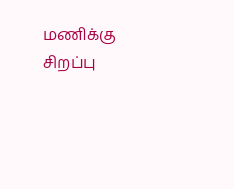மணிக்கு சிறப்பு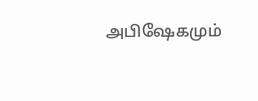அபிஷேகமும்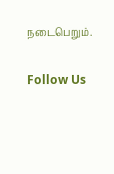நடைபெறும்.

Follow Us